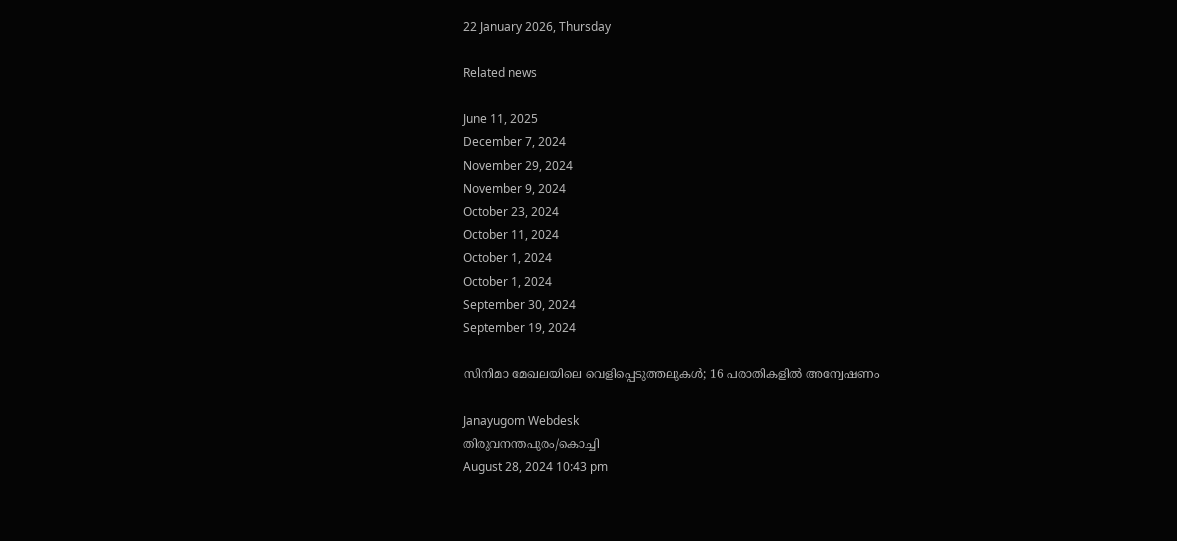22 January 2026, Thursday

Related news

June 11, 2025
December 7, 2024
November 29, 2024
November 9, 2024
October 23, 2024
October 11, 2024
October 1, 2024
October 1, 2024
September 30, 2024
September 19, 2024

സിനിമാ മേഖലയിലെ വെളിപ്പെടുത്തലുകള്‍; 16 പരാതികളില്‍ അന്വേഷണം

Janayugom Webdesk
തിരുവനന്തപുരം/കൊച്ചി
August 28, 2024 10:43 pm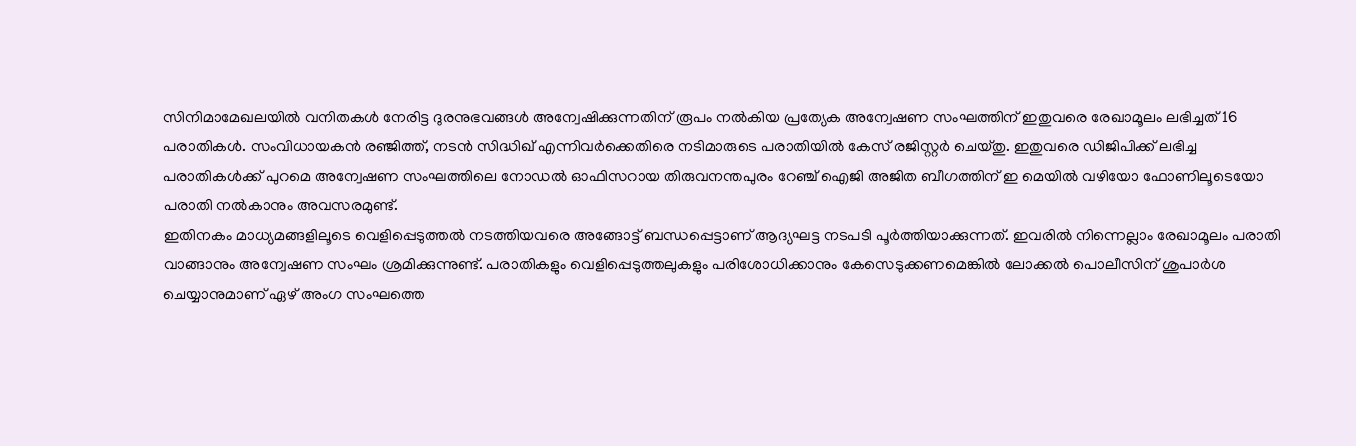സിനിമാമേഖലയിൽ വനിതകൾ നേരിട്ട ദുരനുഭവങ്ങൾ അന്വേഷിക്കുന്നതിന് രൂപം നൽകിയ പ്രത്യേക അന്വേഷണ സംഘത്തിന് ഇതുവരെ രേഖാമൂലം ലഭിച്ചത് 16 പരാതികള്‍. സംവിധായകന്‍ രഞ്ജിത്ത്, നടന്‍ സിദ്ധിഖ് എന്നിവർക്കെതിരെ നടിമാരുടെ പരാതിയിൽ കേസ് രജിസ്റ്റർ ചെയ്തു. ഇതുവരെ ഡിജിപിക്ക് ലഭിച്ച പരാതികൾക്ക് പുറമെ അന്വേഷണ സംഘത്തിലെ നോഡൽ ഓഫിസറായ തിരുവനന്തപുരം റേഞ്ച് ഐജി അജിത ബീഗത്തിന് ഇ മെയിൽ വഴിയോ ഫോണിലൂടെയോ പരാതി നൽകാനും അവസരമുണ്ട്.
ഇതിനകം മാധ്യമങ്ങളിലൂടെ വെളിപ്പെടുത്തൽ നടത്തിയവരെ അങ്ങോട്ട് ബന്ധപ്പെട്ടാണ് ആദ്യഘട്ട നടപടി പൂർത്തിയാക്കുന്നത്. ഇവരിൽ നിന്നെല്ലാം രേഖാമൂലം പരാതി വാങ്ങാനും അന്വേഷണ സംഘം ശ്രമിക്കുന്നുണ്ട്. പരാതികളും വെളിപ്പെടുത്തലുകളും പരിശോധിക്കാനും കേസെടുക്കണമെങ്കിൽ ലോക്കൽ പൊലീസിന് ശുപാർശ ചെയ്യാനുമാണ് ഏഴ് അംഗ സംഘത്തെ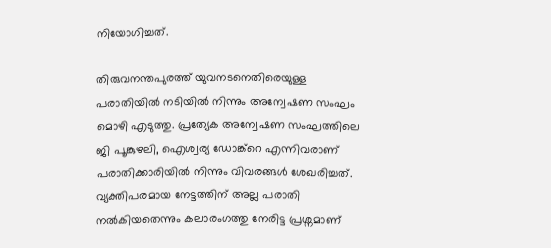നിയോഗിച്ചത്.

തിരുവനന്തപുരത്ത് യുവനടനെതിരെയുള്ള പരാതിയിൽ നടിയില്‍ നിന്നും അന്വേഷണ സംഘം മൊഴി എടുത്തു. പ്രത്യേക അന്വേഷണ സംഘത്തിലെ ജി പൂങ്കുഴലി, ഐശ്വര്യ ഡോങ്ക്റെ എന്നിവരാണ് പരാതിക്കാരിയില്‍ നിന്നും വിവരങ്ങള്‍ ശേഖരിച്ചത്.
വ്യക്തിപരമായ നേട്ടത്തിന് അല്ല പരാതി നൽകിയതെന്നും കലാരംഗത്തു നേരിട്ട പ്രശ്നമാണ്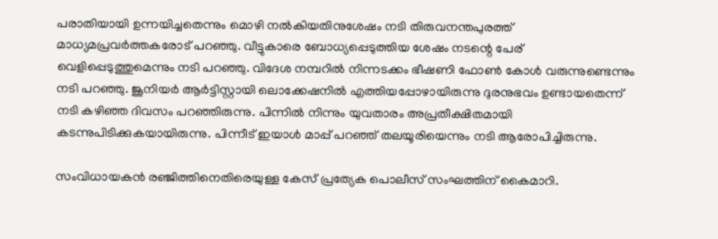പരാതിയായി ഉന്നയിച്ചതെന്നും മൊഴി നല്‍കിയതിനുശേഷം നടി തിരുവനന്തപുരത്ത് മാധ്യമപ്രവർത്തകരോട് പറഞ്ഞു. വീട്ടുകാരെ ബോധ്യപ്പെടുത്തിയ ശേഷം നടന്റെ പേര് വെളിപ്പെടുത്തുമെന്നും നടി പറഞ്ഞു. വിദേശ നമ്പറിൽ നിന്നടക്കം ഭീഷണി ഫോൺ കോൾ വരുന്നുണ്ടെന്നും നടി പറഞ്ഞു. ജൂനിയർ ആർട്ടിസ്റ്റായി ലൊക്കേഷനില്‍ എത്തിയപ്പോഴായിരുന്നു ദുരനുഭവം ഉണ്ടായതെന്ന് നടി കഴിഞ്ഞ ദിവസം പറഞ്ഞിരുന്നു. പിന്നിൽ നിന്നും യുവതാരം അപ്രതീക്ഷിതമായി കടന്നുപിടിക്കുകയായിരുന്നു. പിന്നീട് ഇയാൾ മാപ്പ് പറഞ്ഞ് തലയൂരിയെന്നും നടി ആരോപിച്ചിരുന്നു.

സംവിധായകൻ രഞ്ജിത്തിനെതിരെയുള്ള കേസ് പ്രത്യേക പൊലീസ് സംഘത്തിന് കൈമാറി.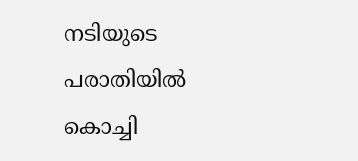നടിയുടെ പരാതിയിൽ കൊച്ചി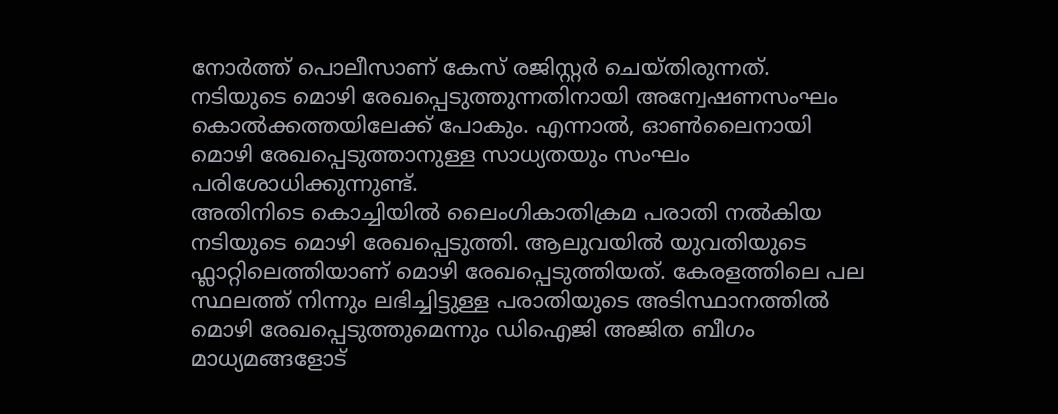നോർത്ത് പൊലീസാണ് കേസ് രജിസ്റ്റർ ചെയ്തിരുന്നത്. നടിയുടെ മൊഴി രേഖപ്പെടുത്തുന്നതിനായി അന്വേഷണസംഘം കൊൽക്കത്തയിലേക്ക് പോകും. എന്നാൽ, ഓൺലൈനായി മൊഴി രേഖപ്പെടുത്താനുള്ള സാധ്യതയും സംഘം പരിശോധിക്കുന്നുണ്ട്.
അതിനിടെ കൊച്ചിയിൽ ലൈംഗികാതിക്രമ പരാതി നൽകിയ നടിയുടെ മൊഴി രേഖപ്പെടുത്തി. ആലുവയില്‍ യുവതിയുടെ ഫ്ലാറ്റിലെത്തിയാണ് മൊഴി രേഖപ്പെടുത്തിയത്. കേരളത്തിലെ പല സ്ഥലത്ത് നിന്നും ലഭിച്ചിട്ടുള്ള പരാതിയുടെ അടിസ്ഥാനത്തിൽ മൊഴി രേഖപ്പെടുത്തുമെന്നും ഡിഐജി അജിത ബീഗം മാധ്യമങ്ങളോട്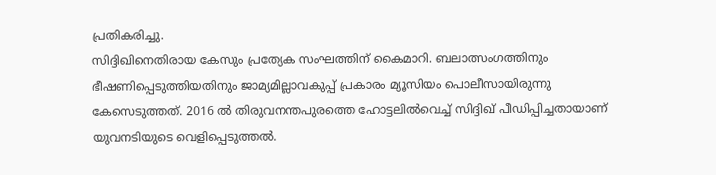പ്രതികരിച്ചു.
സിദ്ദിഖിനെതിരായ കേസും പ്രത്യേക സംഘത്തിന് കൈമാറി. ബലാത്സംഗത്തിനും ഭീഷണിപ്പെടുത്തിയതിനും ജാമ്യമില്ലാവകുപ്പ് പ്രകാരം മ്യൂസിയം പൊലീസായിരുന്നു കേസെടുത്തത്. 2016 ൽ തിരുവനന്തപുരത്തെ ഹോട്ടലിൽവെച്ച് സിദ്ദിഖ് പീഡിപ്പിച്ചതായാണ് യുവനടിയുടെ വെളിപ്പെടുത്തല്‍.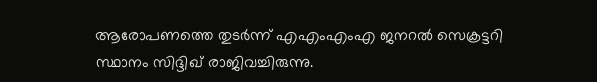ആരോപണത്തെ തുടർന്ന് എഎംഎംഎ ജനറൽ സെക്രട്ടറി സ്ഥാനം സിദ്ദിഖ് രാജിവച്ചിരുന്നു.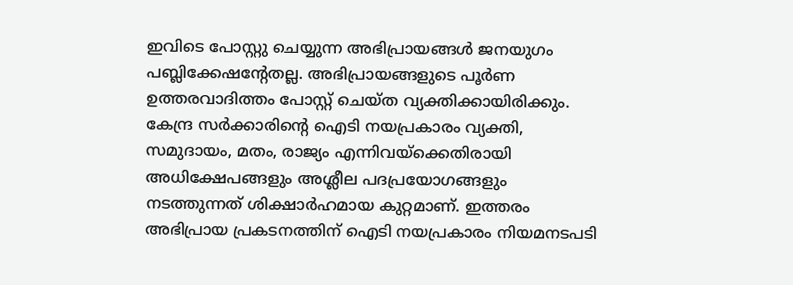ഇവിടെ പോസ്റ്റു ചെയ്യുന്ന അഭിപ്രായങ്ങള്‍ ജനയുഗം പബ്ലിക്കേഷന്റേതല്ല. അഭിപ്രായങ്ങളുടെ പൂര്‍ണ ഉത്തരവാദിത്തം പോസ്റ്റ് ചെയ്ത വ്യക്തിക്കായിരിക്കും. കേന്ദ്ര സര്‍ക്കാരിന്റെ ഐടി നയപ്രകാരം വ്യക്തി, സമുദായം, മതം, രാജ്യം എന്നിവയ്‌ക്കെതിരായി അധിക്ഷേപങ്ങളും അശ്ലീല പദപ്രയോഗങ്ങളും നടത്തുന്നത് ശിക്ഷാര്‍ഹമായ കുറ്റമാണ്. ഇത്തരം അഭിപ്രായ പ്രകടനത്തിന് ഐടി നയപ്രകാരം നിയമനടപടി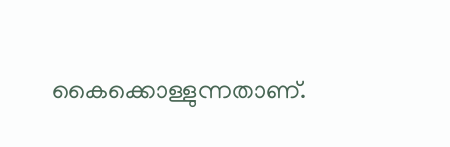കൈക്കൊള്ളുന്നതാണ്.